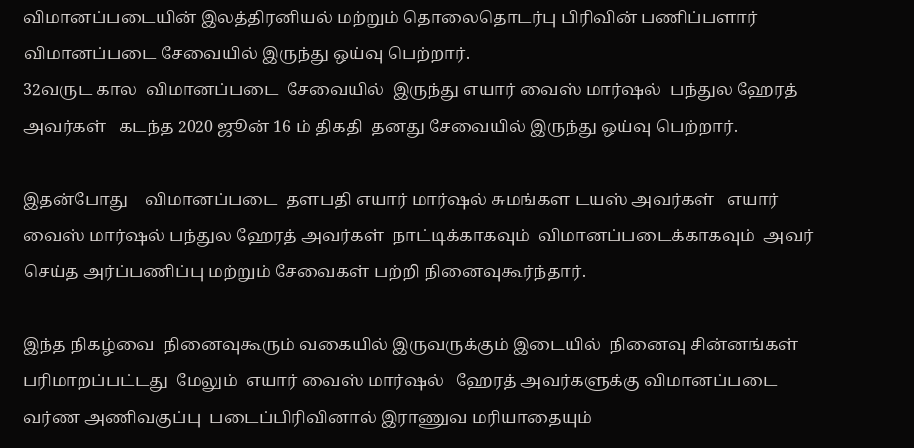விமானப்படையின் இலத்திரனியல் மற்றும் தொலைதொடர்பு பிரிவின் பணிப்பளார் விமானப்படை சேவையில் இருந்து ஒய்வு பெற்றார்.
32வருட கால  விமானப்படை  சேவையில்  இருந்து எயார் வைஸ் மார்ஷல்  பந்துல ஹேரத் அவர்கள்   கடந்த 2020 ஜூன் 16 ம் திகதி  தனது சேவையில் இருந்து ஒய்வு பெற்றார்.

இதன்போது    விமானப்படை  தளபதி எயார் மார்ஷல் சுமங்கள டயஸ் அவர்கள்   எயார் வைஸ் மார்ஷல் பந்துல ஹேரத் அவர்கள்  நாட்டிக்காகவும்  விமானப்படைக்காகவும்  அவர் செய்த அர்ப்பணிப்பு மற்றும் சேவைகள் பற்றி நினைவுகூர்ந்தார்.

இந்த நிகழ்வை  நினைவுகூரும் வகையில் இருவருக்கும் இடையில்  நினைவு சின்னங்கள்  பரிமாறப்பட்டது  மேலும்  எயார் வைஸ் மார்ஷல்   ஹேரத் அவர்களுக்கு விமானப்படை  வர்ண அணிவகுப்பு  படைப்பிரிவினால் இராணுவ மரியாதையும்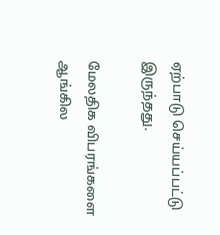ஏற்பாடு செய்யப்பட்டு இருந்தது.

மேலதிக விபரங்களை ஆங்கில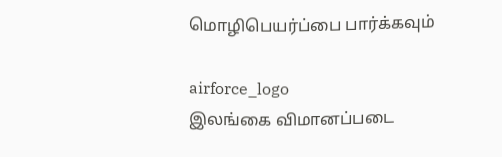மொழிபெயர்ப்பை பார்க்கவும்

airforce_logo
இலங்கை விமானப்படை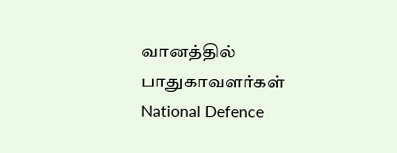வானத்தில் பாதுகாவளர்கள்
National Defence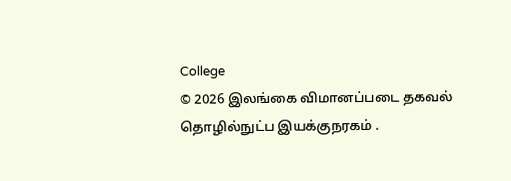College
© 2026 இலங்கை விமானப்படை தகவல் தொழில்நுட்ப இயக்குநரகம் .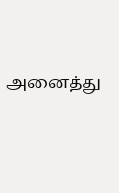அனைத்து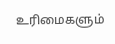உரிமைகளும்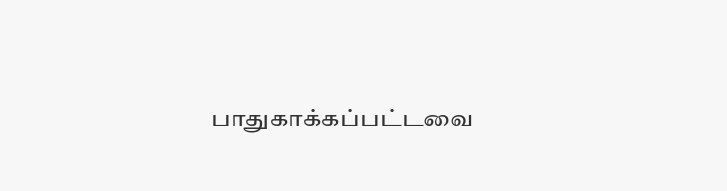பாதுகாக்கப்பட்டவை